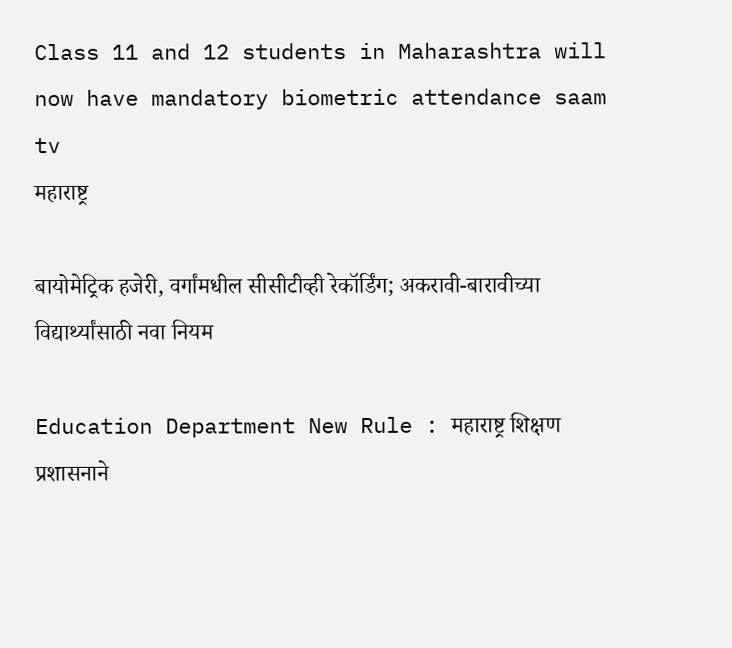Class 11 and 12 students in Maharashtra will now have mandatory biometric attendance saam tv
महाराष्ट्र

बायोमेट्रिक हजेरी, वर्गांमधील सीसीटीव्ही रेकॉर्डिंग; अकरावी-बारावीच्या विद्यार्थ्यांसाठी नवा नियम

Education Department New Rule : महाराष्ट्र शिक्षण प्रशासनाने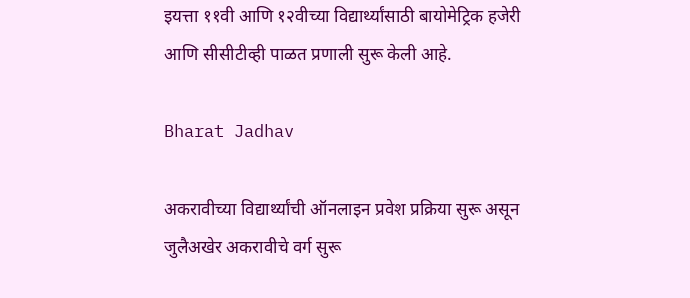इयत्ता ११वी आणि १२वीच्या विद्यार्थ्यांसाठी बायोमेट्रिक हजेरी आणि सीसीटीव्ही पाळत प्रणाली सुरू केली आहे.

Bharat Jadhav

अकरावीच्या विद्यार्थ्यांची ऑनलाइन प्रवेश प्रक्रिया सुरू असून जुलैअखेर अकरावीचे वर्ग सुरू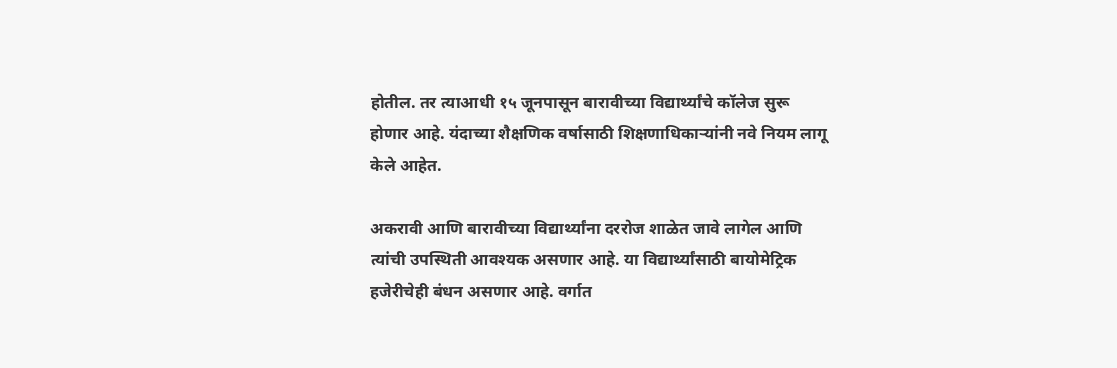होतील. तर त्याआधी १५ जूनपासून बारावीच्या विद्यार्थ्यांचे कॉलेज सुरू होणार आहे. यंदाच्या शैक्षणिक वर्षासाठी शिक्षणाधिकाऱ्यांनी नवे नियम लागू केले आहेत.

अकरावी आणि बारावीच्या विद्यार्थ्यांना दररोज शाळेत जावे लागेल आणि त्यांची उपस्थिती आवश्यक असणार आहे. या विद्यार्थ्यांसाठी बायोमेट्रिक हजेरीचेही बंधन असणार आहे. वर्गात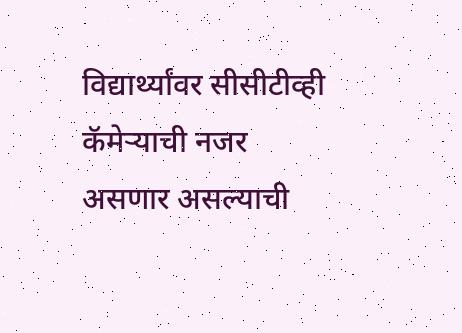विद्यार्थ्यांवर सीसीटीव्ही कॅमेऱ्याची नजर असणार असल्याची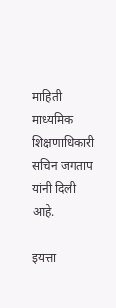माहिती माध्यमिक शिक्षणाधिकारी सचिन जगताप यांनी दिली आहे.

इयत्ता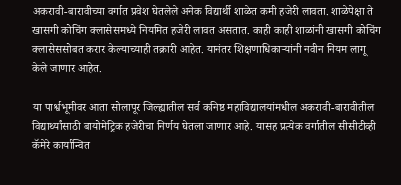अकरावी-बारावीच्या वर्गात प्रवेश घेतलेले अनेक विद्यार्थी शाळेत कमी हजेरी लावता. शाळेपेक्षा ते खासगी कोचिंग क्लासेसमध्ये नियमित हजेरी लावत असतात. काही काही शाळांनी खासगी कोचिंग क्लासेससोबत करार केल्याच्याही तक्रारी आहेत. यानंतर शिक्षणाधिकाऱ्यांनी नवीन नियम लागू केले जाणार आहेत.

या पार्श्वभूमीवर आता सोलापूर जिल्ह्यातील सर्व कनिष्ठ महाविद्यालयांमधील अकरावी-बारावीतील विद्यार्थ्यांसाठी बायोमेट्रिक हजेरीचा निर्णय घेतला जाणार आहे. यासह प्रत्येक वर्गातील सीसीटीव्ही कॅमेरे कार्यान्वित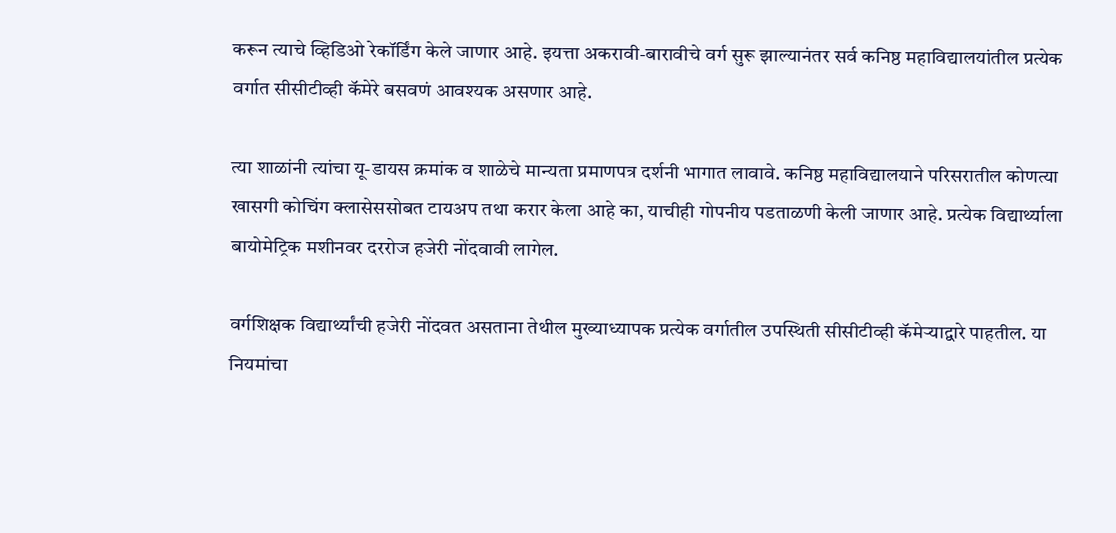करून त्याचे व्हिडिओ रेकॉर्डिंग केले जाणार आहे. इयत्ता अकरावी-बारावीचे वर्ग सुरू झाल्यानंतर सर्व कनिष्ठ महाविद्यालयांतील प्रत्येक वर्गात सीसीटीव्ही कॅमेरे बसवणं आवश्यक असणार आहे.

त्या शाळांनी त्यांचा यू-डायस क्रमांक व शाळेचे मान्यता प्रमाणपत्र दर्शनी भागात लावावे. कनिष्ठ महाविद्यालयाने परिसरातील कोणत्या खासगी कोचिंग क्लासेससोबत टायअप तथा करार केला आहे का, याचीही गोपनीय पडताळणी केली जाणार आहे. प्रत्येक विद्यार्थ्याला बायोमेट्रिक मशीनवर दररोज हजेरी नोंदवावी लागेल.

वर्गशिक्षक विद्यार्थ्यांची हजेरी नोंदवत असताना तेथील मुख्याध्यापक प्रत्येक वर्गातील उपस्थिती सीसीटीव्ही कॅमेऱ्याद्वारे पाहतील. या नियमांचा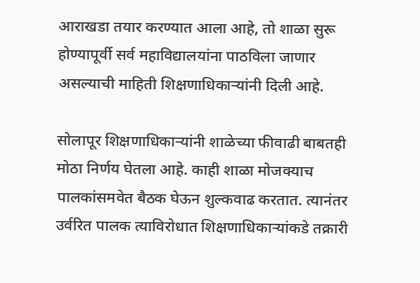आराखडा तयार करण्यात आला आहे, तो शाळा सुरू होण्यापूर्वी सर्व महाविद्यालयांना पाठविला जाणार असल्याची माहिती शिक्षणाधिकाऱ्यांनी दिली आहे.

सोलापूर शिक्षणाधिकाऱ्यांनी शाळेच्या फीवाढी बाबतही मोठा निर्णय घेतला आहे. काही शाळा मोजक्याच पालकांसमवेत बैठक घेऊन शुल्कवाढ करतात. त्यानंतर उर्वरित पालक त्याविरोधात शिक्षणाधिकाऱ्यांकडे तक्रारी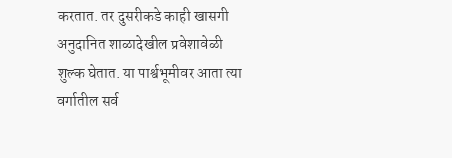करतात. तर दुसरीकडे काही खासगी अनुदानित शाळादेखील प्रवेशावेळी शुल्क घेतात. या पार्श्वभूमीवर आता त्या वर्गातील सर्व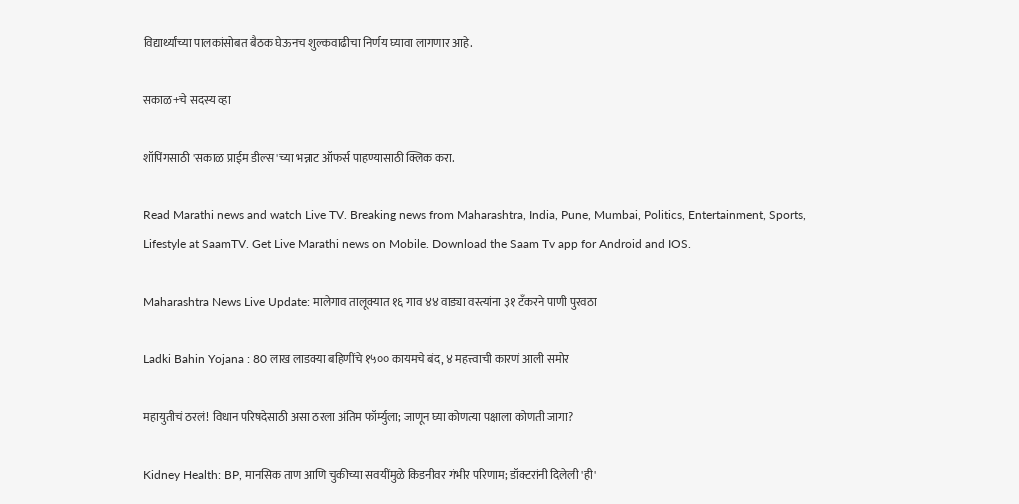विद्यार्थ्यांच्या पालकांसोबत बैठक घेऊनच शुल्कवाढीचा निर्णय घ्यावा लागणार आहे.

सकाळ+चे सदस्य व्हा

शॉपिंगसाठी 'सकाळ प्राईम डील्स'च्या भन्नाट ऑफर्स पाहण्यासाठी क्लिक करा.

Read Marathi news and watch Live TV. Breaking news from Maharashtra, India, Pune, Mumbai, Politics, Entertainment, Sports, Lifestyle at SaamTV. Get Live Marathi news on Mobile. Download the Saam Tv app for Android and IOS.

Maharashtra News Live Update: मालेगाव तालूक्यात १६ गाव ४४ वाड्या वस्त्यांना ३१ टँकरने पाणी पुरवठा

Ladki Bahin Yojana : 80 लाख लाडक्या बहि‍णींचे १५०० कायमचे बंद, ४ महत्त्वाची कारणं आली समोर

महायुतीचं ठरलं! विधान परिषदेसाठी असा ठरला अंतिम फॉर्म्युला; जाणून घ्या कोणत्या पक्षाला कोणती जागा?

Kidney Health: BP, मानसिक ताण आणि चुकीच्या सवयींमुळे किडनीवर गंभीर परिणाम; डॉक्टरांनी दिलेली 'ही'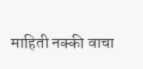माहिती नक्की वाचा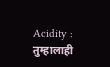Acidity : तुम्हालाही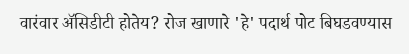वारंवार ॲसिडीटी होतेय? रोज खाणारे 'हे' पदार्थ पोट बिघडवण्यास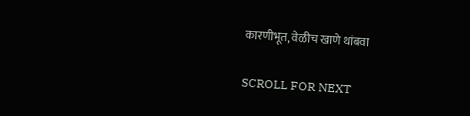कारणीभूत, वेळीच खाणे थांबवा

SCROLL FOR NEXT